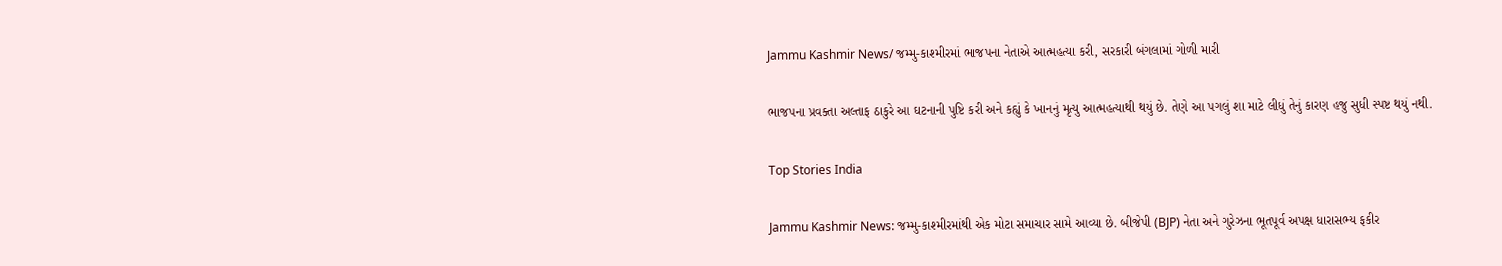Jammu Kashmir News/ જમ્મુ-કાશ્મીરમાં ભાજપના નેતાએ આત્મહત્યા કરી, સરકારી બંગલામાં ગોળી મારી

ભાજપના પ્રવક્તા અલ્તાફ ઠાકુરે આ ઘટનાની પુષ્ટિ કરી અને કહ્યું કે ખાનનું મૃત્યુ આત્મહત્યાથી થયું છે. તેણે આ પગલું શા માટે લીધું તેનું કારણ હજુ સુધી સ્પષ્ટ થયું નથી.

Top Stories India

Jammu Kashmir News: જમ્મુ-કાશ્મીરમાંથી એક મોટા સમાચાર સામે આવ્યા છે. બીજેપી (BJP) નેતા અને ગુરેઝના ભૂતપૂર્વ અપક્ષ ધારાસભ્ય ફકીર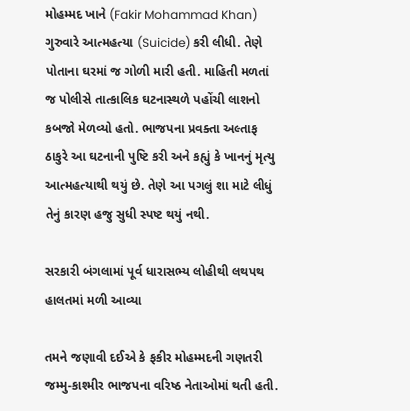મોહમ્મદ ખાને (Fakir Mohammad Khan) ગુરુવારે આત્મહત્યા (Suicide) કરી લીધી. તેણે પોતાના ઘરમાં જ ગોળી મારી હતી. માહિતી મળતાં જ પોલીસે તાત્કાલિક ઘટનાસ્થળે પહોંચી લાશનો કબજો મેળવ્યો હતો. ભાજપના પ્રવક્તા અલ્તાફ ઠાકુરે આ ઘટનાની પુષ્ટિ કરી અને કહ્યું કે ખાનનું મૃત્યુ આત્મહત્યાથી થયું છે. તેણે આ પગલું શા માટે લીધું તેનું કારણ હજુ સુધી સ્પષ્ટ થયું નથી.

સરકારી બંગલામાં પૂર્વ ધારાસભ્ય લોહીથી લથપથ હાલતમાં મળી આવ્યા

તમને જણાવી દઈએ કે ફકીર મોહમ્મદની ગણતરી જમ્મુ-કાશ્મીર ભાજપના વરિષ્ઠ નેતાઓમાં થતી હતી.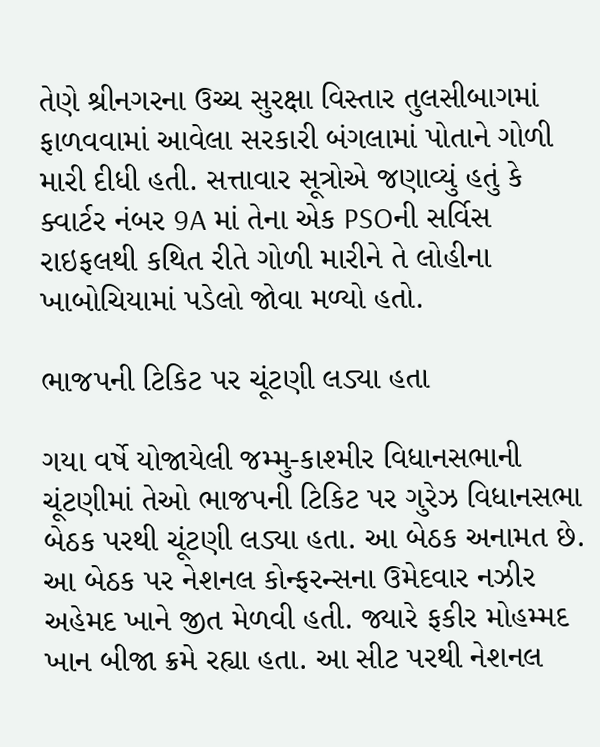તેણે શ્રીનગરના ઉચ્ચ સુરક્ષા વિસ્તાર તુલસીબાગમાં ફાળવવામાં આવેલા સરકારી બંગલામાં પોતાને ગોળી મારી દીધી હતી. સત્તાવાર સૂત્રોએ જણાવ્યું હતું કે ક્વાર્ટર નંબર 9A માં તેના એક PSOની સર્વિસ રાઇફલથી કથિત રીતે ગોળી મારીને તે લોહીના ખાબોચિયામાં પડેલો જોવા મળ્યો હતો.

ભાજપની ટિકિટ પર ચૂંટણી લડ્યા હતા

ગયા વર્ષે યોજાયેલી જમ્મુ-કાશ્મીર વિધાનસભાની ચૂંટણીમાં તેઓ ભાજપની ટિકિટ પર ગુરેઝ વિધાનસભા બેઠક પરથી ચૂંટણી લડ્યા હતા. આ બેઠક અનામત છે. આ બેઠક પર નેશનલ કોન્ફરન્સના ઉમેદવાર નઝીર અહેમદ ખાને જીત મેળવી હતી. જ્યારે ફકીર મોહમ્મદ ખાન બીજા ક્રમે રહ્યા હતા. આ સીટ પરથી નેશનલ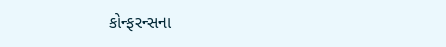કોન્ફરન્સના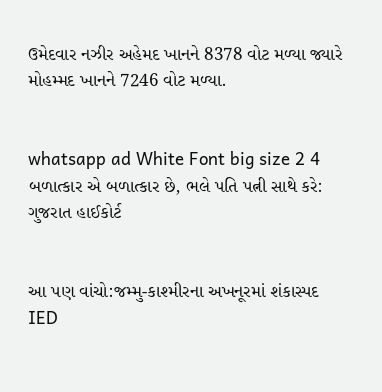ઉમેદવાર નઝીર અહેમદ ખાનને 8378 વોટ મળ્યા જ્યારે મોહમ્મદ ખાનને 7246 વોટ મળ્યા.


whatsapp ad White Font big size 2 4 બળાત્કાર એ બળાત્કાર છે, ભલે પતિ પત્ની સાથે કરે: ગુજરાત હાઈકોર્ટ


આ પણ વાંચો:જમ્મુ-કાશ્મીરના અખનૂરમાં શંકાસ્પદ IED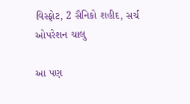વિસ્ફોટ, 2 સૈનિકો શહીદ, સર્ચ ઓપરેશન ચાલુ

આ પણ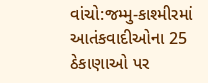વાંચો:જમ્મુ-કાશ્મીરમાં આતંકવાદીઓના 25 ઠેકાણાઓ પર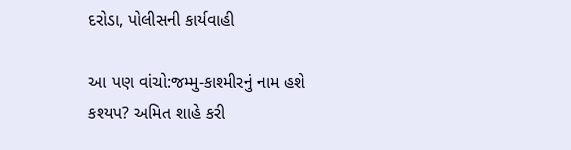દરોડા, પોલીસની કાર્યવાહી

આ પણ વાંચો:જમ્મુ-કાશ્મીરનું નામ હશે કશ્યપ? અમિત શાહે કરી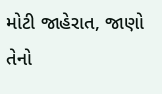મોટી જાહેરાત, જાણો તેનો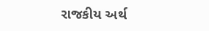રાજકીય અર્થ